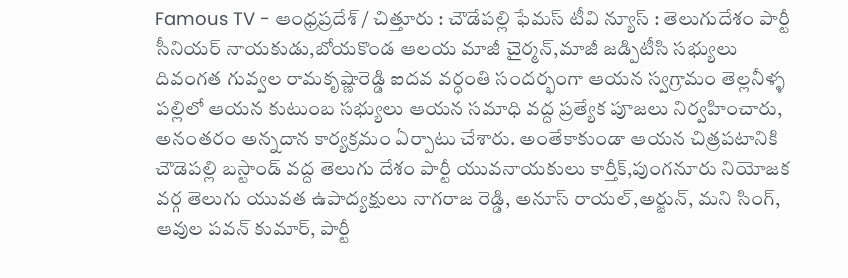Famous TV - ఆంధ్రప్రదేశ్ / చిత్తూరు : చౌడేపల్లి ఫేమస్ టీవి న్యూస్ : తెలుగుదేశం పార్టీ సీనియర్ నాయకుడు,బోయకొండ ఆలయ మాజీ చైర్మన్,మాజీ జడ్పిటీసి సభ్యులు దివంగత గువ్వల రామకృష్ణారెడ్డి ఐదవ వర్ధంతి సందర్భంగా ఆయన స్వగ్రామం తెల్లనీళ్ళ పల్లిలో ఆయన కుటుంబ సభ్యులు ఆయన సమాధి వద్ద ప్రత్యేక పూజలు నిర్వహించారు, అనంతరం అన్నదాన కార్యక్రమం ఏర్పాటు చేశారు. అంతేకాకుండా ఆయన చిత్రపటానికి చౌడెపల్లి బస్టాండ్ వద్ద తెలుగు దేశం పార్టీ యువనాయకులు కార్తీక్,పుంగనూరు నియోజక వర్గ తెలుగు యువత ఉపాద్యక్షులు నాగరాజ రెడ్డి, అనూస్ రాయల్,అర్జున్, మని సింగ్, ఆవుల పవన్ కుమార్, పార్టీ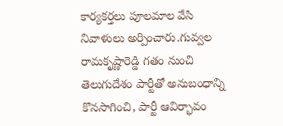కార్యకర్తలు పూలమాల వేసి నివాళులు అర్పించారు.గువ్వల రామకృష్ణారెడ్డి గతం నుంచి తెలుగుదేశం పార్టీతో అనుబంధాన్ని కొనసాగించి, పార్టీ ఆవిర్భావం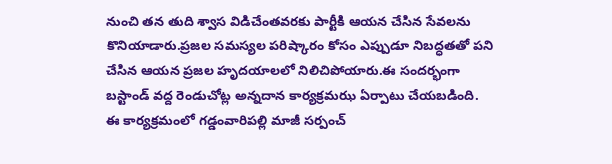నుంచి తన తుది శ్వాస విడిచేంతవరకు పార్టీకి ఆయన చేసిన సేవలను కొనియాడారు.ప్రజల సమస్యల పరిష్కారం కోసం ఎప్పుడూ నిబద్ధతతో పని చేసిన ఆయన ప్రజల హృదయాలలో నిలిచిపోయారు.ఈ సందర్భంగా బస్టాండ్ వద్ద రెండుచోట్ల అన్నదాన కార్యక్రమఝ ఏర్పాటు చేయబడింది. ఈ కార్యక్రమంలో గడ్డంవారిపల్లి మాజీ సర్పంచ్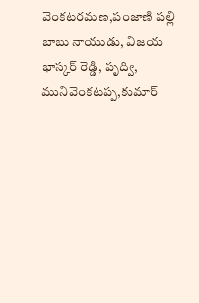వెంకటరమణ,పంజాణి పల్లి బాబు నాయుడు, విజయ భాస్కర్ రెడ్డి, పృద్వి, మునివెంకటప్ప,కుమార్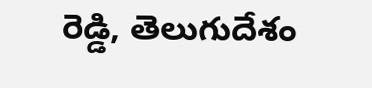రెడ్డి, తెలుగుదేశం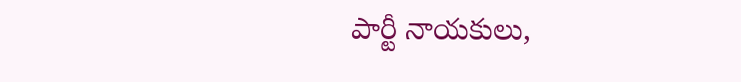పార్టీ నాయకులు,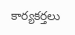కార్యకర్తలు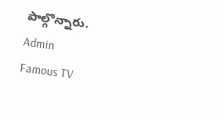పాల్గొన్నారు.
Admin
Famous TV